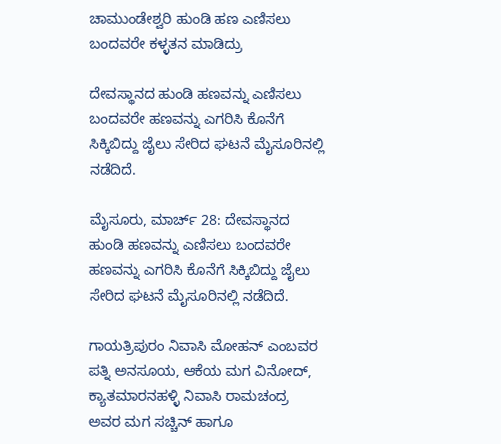ಚಾಮುಂಡೇಶ್ವರಿ ಹುಂಡಿ ಹಣ ಎಣಿಸಲು ಬಂದವರೇ ಕಳ್ಳತನ ಮಾಡಿದ್ರು

ದೇವಸ್ಥಾನದ ಹುಂಡಿ ಹಣವನ್ನು ಎಣಿಸಲು ಬಂದವರೇ ಹಣವನ್ನು ಎಗರಿಸಿ ಕೊನೆಗೆ ಸಿಕ್ಕಿಬಿದ್ದು ಜೈಲು ಸೇರಿದ ಘಟನೆ ಮೈಸೂರಿನಲ್ಲಿ ನಡೆದಿದೆ.

ಮೈಸೂರು, ಮಾರ್ಚ್ 28: ದೇವಸ್ಥಾನದ ಹುಂಡಿ ಹಣವನ್ನು ಎಣಿಸಲು ಬಂದವರೇ ಹಣವನ್ನು ಎಗರಿಸಿ ಕೊನೆಗೆ ಸಿಕ್ಕಿಬಿದ್ದು ಜೈಲು ಸೇರಿದ ಘಟನೆ ಮೈಸೂರಿನಲ್ಲಿ ನಡೆದಿದೆ.

ಗಾಯತ್ರಿಪುರಂ ನಿವಾಸಿ ಮೋಹನ್ ಎಂಬವರ ಪತ್ನಿ ಅನಸೂಯ, ಆಕೆಯ ಮಗ ವಿನೋದ್, ಕ್ಯಾತಮಾರನಹಳ್ಳಿ ನಿವಾಸಿ ರಾಮಚಂದ್ರ ಅವರ ಮಗ ಸಚ್ಚಿನ್ ಹಾಗೂ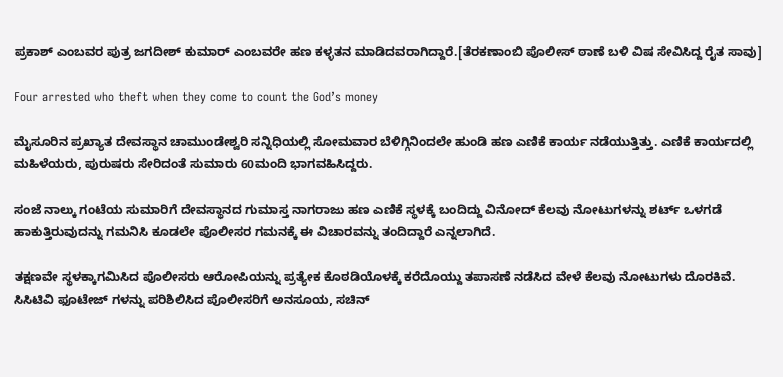ಪ್ರಕಾಶ್ ಎಂಬವರ ಪುತ್ರ ಜಗದೀಶ್ ಕುಮಾರ್ ಎಂಬವರೇ ಹಣ ಕಳ್ಳತನ ಮಾಡಿದವರಾಗಿದ್ದಾರೆ.[ತೆರಕಣಾಂಬಿ ಪೊಲೀಸ್ ಠಾಣೆ ಬಳಿ ವಿಷ ಸೇವಿಸಿದ್ದ ರೈತ ಸಾವು]

Four arrested who theft when they come to count the God’s money

ಮೈಸೂರಿನ ಪ್ರಖ್ಯಾತ ದೇವಸ್ಥಾನ ಚಾಮುಂಡೇಶ್ವರಿ ಸನ್ನಿಧಿಯಲ್ಲಿ ಸೋಮವಾರ ಬೆಳಿಗ್ಗಿನಿಂದಲೇ ಹುಂಡಿ ಹಣ ಎಣಿಕೆ ಕಾರ್ಯ ನಡೆಯುತ್ತಿತ್ತು. ಎಣಿಕೆ ಕಾರ್ಯದಲ್ಲಿ ಮಹಿಳೆಯರು, ಪುರುಷರು ಸೇರಿದಂತೆ ಸುಮಾರು 60ಮಂದಿ ಭಾಗವಹಿಸಿದ್ದರು.

ಸಂಜೆ ನಾಲ್ಕು ಗಂಟೆಯ ಸುಮಾರಿಗೆ ದೇವಸ್ಥಾನದ ಗುಮಾಸ್ತ ನಾಗರಾಜು ಹಣ ಎಣಿಕೆ ಸ್ಥಳಕ್ಕೆ ಬಂದಿದ್ದು ವಿನೋದ್ ಕೆಲವು ನೋಟುಗಳನ್ನು ಶರ್ಟ್ ಒಳಗಡೆ ಹಾಕುತ್ತಿರುವುದನ್ನು ಗಮನಿಸಿ ಕೂಡಲೇ ಪೊಲೀಸರ ಗಮನಕ್ಕೆ ಈ ವಿಚಾರವನ್ನು ತಂದಿದ್ದಾರೆ ಎನ್ನಲಾಗಿದೆ.

ತಕ್ಷಣವೇ ಸ್ಥಳಕ್ಕಾಗಮಿಸಿದ ಪೊಲೀಸರು ಆರೋಪಿಯನ್ನು ಪ್ರತ್ಯೇಕ ಕೊಠಡಿಯೊಳಕ್ಕೆ ಕರೆದೊಯ್ದು ತಪಾಸಣೆ ನಡೆಸಿದ ವೇಳೆ ಕೆಲವು ನೋಟುಗಳು ದೊರಕಿವೆ. ಸಿಸಿಟಿವಿ ಫೂಟೇಜ್ ಗಳನ್ನು ಪರಿಶಿಲಿಸಿದ ಪೊಲೀಸರಿಗೆ ಅನಸೂಯ, ಸಚಿನ್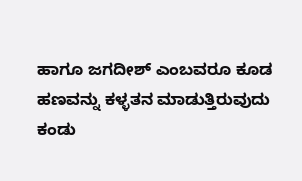ಹಾಗೂ ಜಗದೀಶ್ ಎಂಬವರೂ ಕೂಡ ಹಣವನ್ನು ಕಳ್ಳತನ ಮಾಡುತ್ತಿರುವುದು ಕಂಡು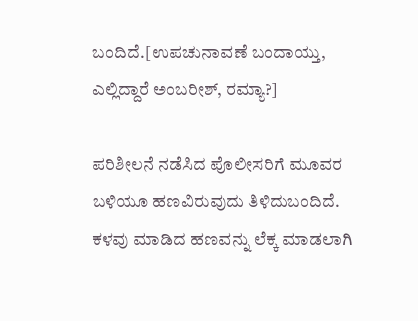ಬಂದಿದೆ.[ಉಪಚುನಾವಣೆ ಬಂದಾಯ್ತು, ಎಲ್ಲಿದ್ದಾರೆ ಅಂಬರೀಶ್, ರಮ್ಯಾ?]

ಪರಿಶೀಲನೆ ನಡೆಸಿದ ಪೊಲೀಸರಿಗೆ ಮೂವರ ಬಳಿಯೂ ಹಣವಿರುವುದು ತಿಳಿದುಬಂದಿದೆ. ಕಳವು ಮಾಡಿದ ಹಣವನ್ನು ಲೆಕ್ಕ ಮಾಡಲಾಗಿ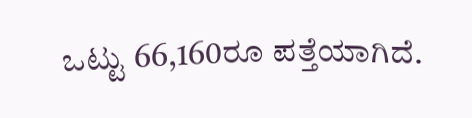ಒಟ್ಟು 66,160ರೂ ಪತ್ತೆಯಾಗಿದೆ.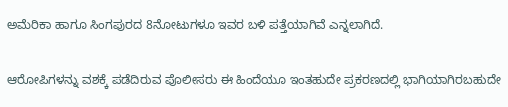ಅಮೆರಿಕಾ ಹಾಗೂ ಸಿಂಗಪುರದ 8ನೋಟುಗಳೂ ಇವರ ಬಳಿ ಪತ್ತೆಯಾಗಿವೆ ಎನ್ನಲಾಗಿದೆ.

ಆರೋಪಿಗಳನ್ನು ವಶಕ್ಕೆ ಪಡೆದಿರುವ ಪೊಲೀಸರು ಈ ಹಿಂದೆಯೂ ಇಂತಹುದೇ ಪ್ರಕರಣದಲ್ಲಿ ಭಾಗಿಯಾಗಿರಬಹುದೇ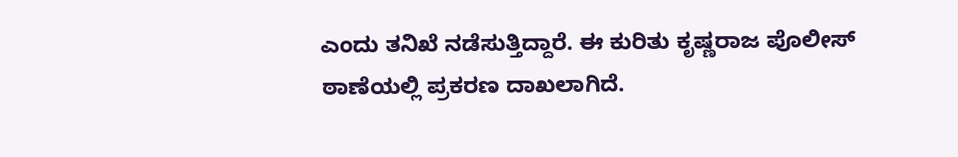ಎಂದು ತನಿಖೆ ನಡೆಸುತ್ತಿದ್ದಾರೆ. ಈ ಕುರಿತು ಕೃಷ್ಣರಾಜ ಪೊಲೀಸ್ ಠಾಣೆಯಲ್ಲಿ ಪ್ರಕರಣ ದಾಖಲಾಗಿದೆ.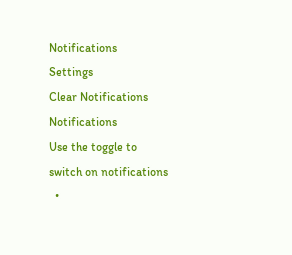Notifications
Settings
Clear Notifications
Notifications
Use the toggle to switch on notifications
  •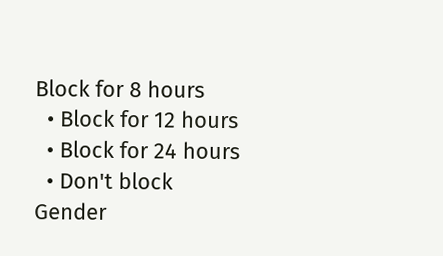Block for 8 hours
  • Block for 12 hours
  • Block for 24 hours
  • Don't block
Gender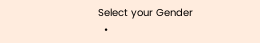Select your Gender
  •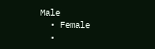Male
  • Female
  •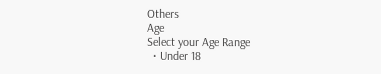Others
Age
Select your Age Range
  • Under 18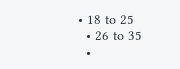• 18 to 25
  • 26 to 35
  •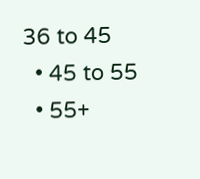36 to 45
  • 45 to 55
  • 55+